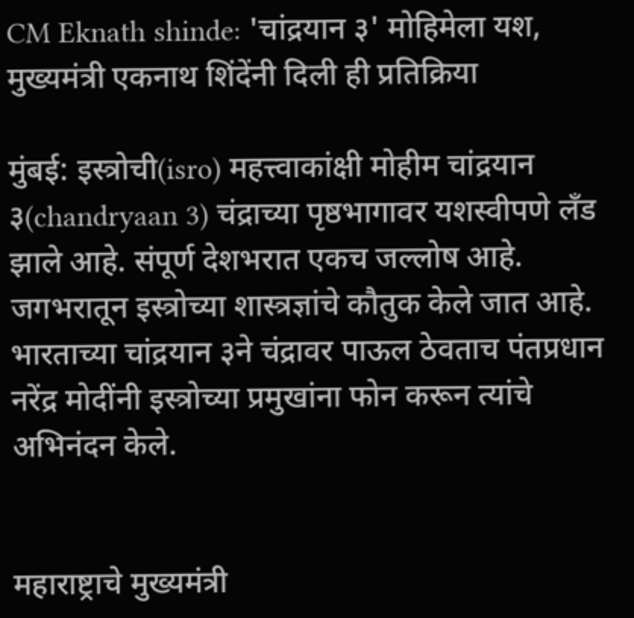CM Eknath shinde: 'चांद्रयान ३' मोहिमेला यश, मुख्यमंत्री एकनाथ शिंदेंनी दिली ही प्रतिक्रिया

मुंबई: इस्त्रोची(isro) महत्त्वाकांक्षी मोहीम चांद्रयान ३(chandryaan 3) चंद्राच्या पृष्ठभागावर यशस्वीपणे लँड झाले आहे. संपूर्ण देशभरात एकच जल्लोष आहे. जगभरातून इस्त्रोच्या शास्त्रज्ञांचे कौतुक केले जात आहे. भारताच्या चांद्रयान ३ने चंद्रावर पाऊल ठेवताच पंतप्रधान नरेंद्र मोदींनी इस्त्रोच्या प्रमुखांना फोन करून त्यांचे अभिनंदन केले.


महाराष्ट्राचे मुख्यमंत्री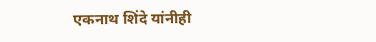एकनाथ शिंदे यांनीही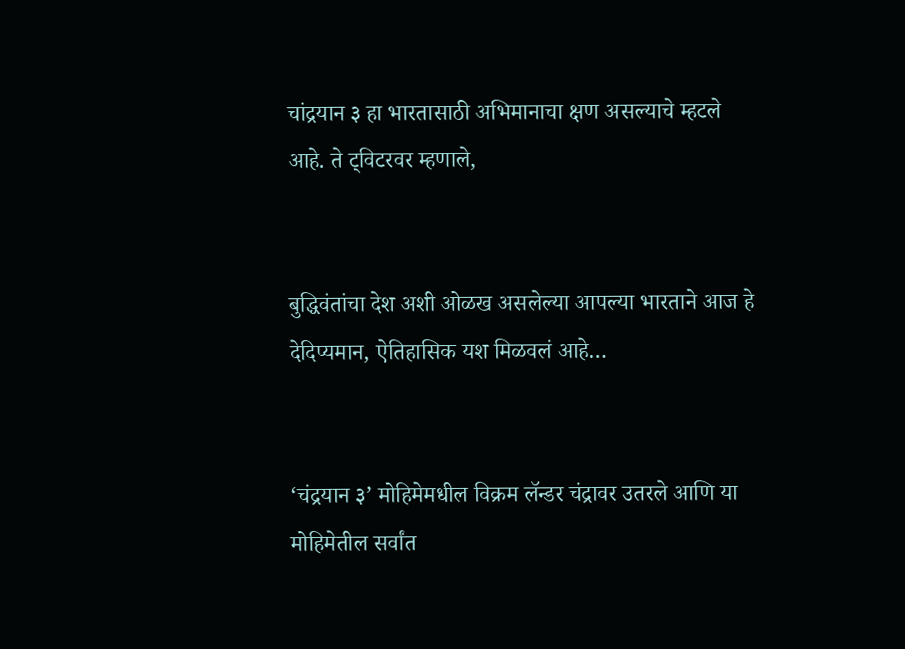चांद्रयान ३ हा भारतासाठी अभिमानाचा क्षण असल्याचे म्हटले आहे. ते ट्विटरवर म्हणाले,


बुद्धिवंतांचा देश अशी ओळख असलेल्या आपल्या भारताने आज हे देदिप्यमान, ऐतिहासिक यश मिळवलं आहे…


‘चंद्रयान ३’ मोहिमेमधील विक्रम लॅन्डर चंद्रावर उतरले आणि या मोहिमेतील सर्वांत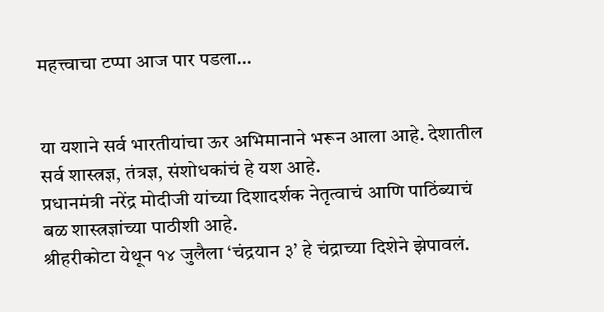महत्त्वाचा टप्पा आज पार पडला…


या यशाने सर्व भारतीयांचा ऊर अभिमानाने भरून आला आहे. देशातील सर्व शास्त्रज्ञ, तंत्रज्ञ, संशोधकांचं हे यश आहे.
प्रधानमंत्री नरेंद्र मोदीजी यांच्या दिशादर्शक नेतृत्वाचं आणि पाठिंब्याचं बळ शास्त्रज्ञांच्या पाठीशी आहे.
श्रीहरीकोटा येथून १४ जुलैला ‘चंद्रयान ३’ हे चंद्राच्या दिशेने झेपावलं.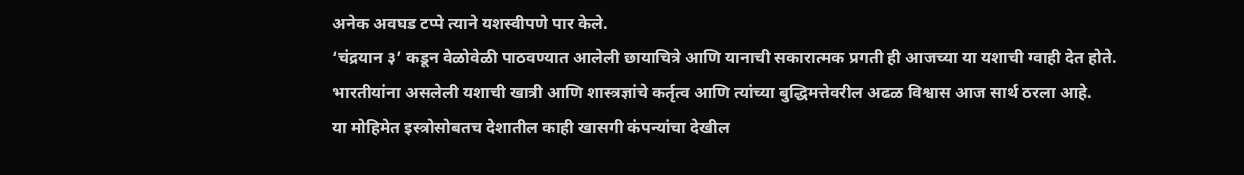अनेक अवघड टप्पे त्याने यशस्वीपणे पार केले.
‘चंद्रयान ३’ कडून वेळोवेळी पाठवण्यात आलेली छायाचित्रे आणि यानाची सकारात्मक प्रगती ही आजच्या या यशाची ग्वाही देत होते.
भारतीयांना असलेली यशाची खात्री आणि शास्त्रज्ञांचे कर्तृत्व आणि त्यांच्या बुद्धिमत्तेवरील अढळ विश्वास आज सार्थ ठरला आहे.
या मोहिमेत इस्त्रोसोबतच देशातील काही खासगी कंपन्यांचा देखील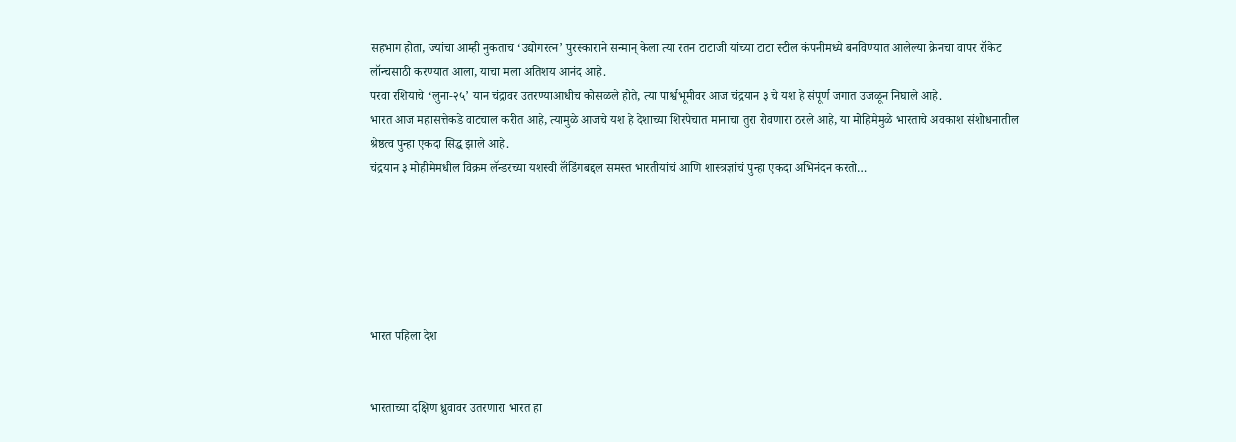सहभाग होता, ज्यांचा आम्ही नुकताच ‘उद्योगरत्न’ पुरस्काराने सन्मान् केला त्या रतन टाटाजी यांच्या टाटा स्टील कंपनीमध्ये बनविण्यात आलेल्या क्रेनचा वापर रॉकेट लॉन्चसाठी करण्यात आला, याचा मला अतिशय आनंद आहे.
परवा रशियाचे ‘लुना-२५’ यान चंद्रावर उतरण्याआधीच कोसळले होते, त्या पार्श्वभूमीवर आज चंद्रयान ३ चे यश हे संपूर्ण जगात उजळून निघाले आहे.
भारत आज महासत्तेकडे वाटचाल करीत आहे, त्यामुळे आजचे यश हे देशाच्या शिरपेचात मानाचा तुरा रोवणारा ठरले आहे, या मोहिमेमुळे भारताचे अवकाश संशोधनातील श्रेष्ठत्व पुन्हा एकदा सिद्ध झाले आहे.
चंद्रयान ३ मोहीमेमधील विक्रम लॅन्डरच्या यशस्वी लॅंडिंगबद्दल समस्त भारतीयांचं आणि शास्त्रज्ञांचं पुन्हा एकदा अभिनंदन करतो…






भारत पहिला देश


भारताच्या दक्षिण ध्रुवावर उतरणारा भारत हा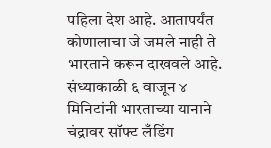पहिला देश आहे. आतापर्यंत कोणालाचा जे जमले नाही ते भारताने करून दाखवले आहे. संध्याकाळी ६ वाजून ४ मिनिटांनी भारताच्या यानाने चंद्रावर सॉफ्ट लँडिंग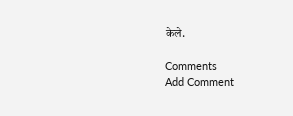केले.

Comments
Add Comment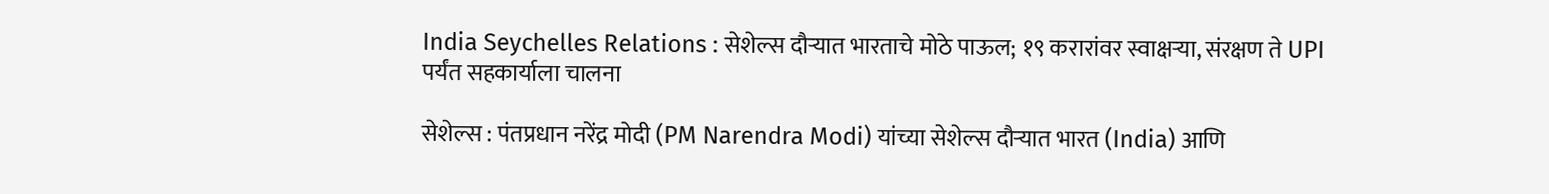India Seychelles Relations : सेशेल्स दौऱ्यात भारताचे मोठे पाऊल; १९ करारांवर स्वाक्षऱ्या, संरक्षण ते UPI पर्यंत सहकार्याला चालना

सेशेल्स : पंतप्रधान नरेंद्र मोदी (PM Narendra Modi) यांच्या सेशेल्स दौऱ्यात भारत (India) आणि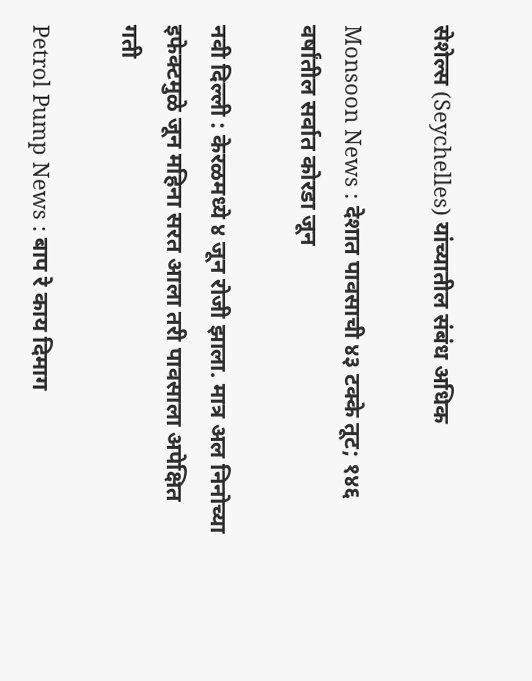सेशेल्स (Seychelles) यांच्यातील संबंध अधिक

Monsoon News : देशात पावसाची ४३ टक्के तूट; १४६ वर्षांतील सर्वात कोरडा जून

नवी दिल्ली : केरळमध्ये ४ जून रोजी झाला. मात्र अल निनोच्या इफेक्टमुळे जून महिना सरत आला तरी पावसाला अपेक्षित गती

Petrol Pump News : बाप रे काय दिमाग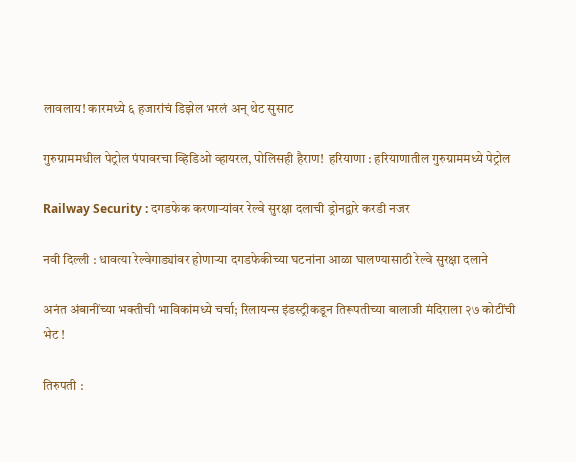लावलाय! कारमध्ये ६ हजारांचं डिझेल भरलं अन् थेट सुसाट

गुरुग्राममधील पेट्रोल पंपावरचा व्हिडिओ व्हायरल, पोलिसही हैराण!  हरियाणा : हरियाणातील गुरुग्राममध्ये पेट्रोल

Railway Security : दगडफेक करणाऱ्यांवर रेल्वे सुरक्षा दलाची ड्रोनद्वारे करडी नजर

नवी दिल्ली : धावत्या रेल्वेगाड्यांवर होणाऱ्या दगडफेकीच्या घटनांना आळा घालण्यासाठी रेल्वे सुरक्षा दलाने

अनंत अंबानींच्या भक्तीची भाविकांमध्ये चर्चा; रिलायन्स इंडस्ट्रीकडून तिरूपतीच्या बालाजी मंदिराला २७ कोटींची भेट !

तिरुपती :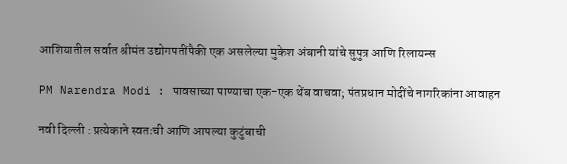आशियातील सर्वात श्रीमंत उद्योगपतींपैकी एक असलेल्या मुकेश अंबानी यांचे सुपुत्र आणि रिलायन्स

PM Narendra Modi : पावसाच्या पाण्याचा एक-एक थेंब वाचवा; पंतप्रधान मोदींचे नागरिकांना आवाहन

नवी दिल्ली : प्रत्येकाने स्वतःची आणि आपल्या कुटुंबाची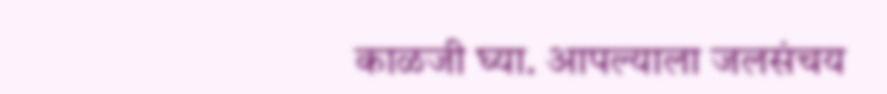काळजी घ्या. आपल्याला जलसंचय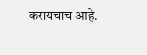करायचाच आहे.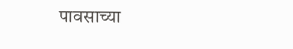पावसाच्या